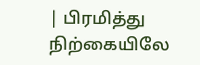| பிரமித்து நிற்கையிலே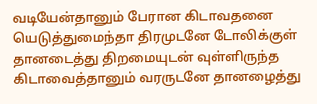வடியேன்தானும் பேரான கிடாவதனை யெடுத்துமைந்தா திரமுடனே டோலிக்குள் தானடைத்து திறமையுடன் வுள்ளிருந்த கிடாவைத்தானும் வரருடனே தானழைத்து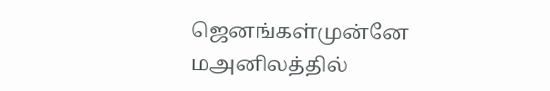ஜெனங்கள்முன்னே மஅனிலத்தில்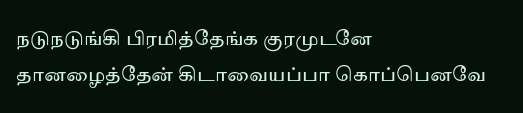நடுநடுங்கி பிரமித்தேங்க குரமுடனே தானழைத்தேன் கிடாவையப்பா கொப்பெனவே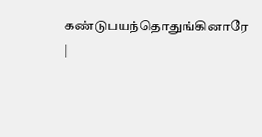கண்டுபயந்தொதுங்கினாரே |